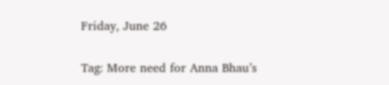Friday, June 26

Tag: More need for Anna Bhau’s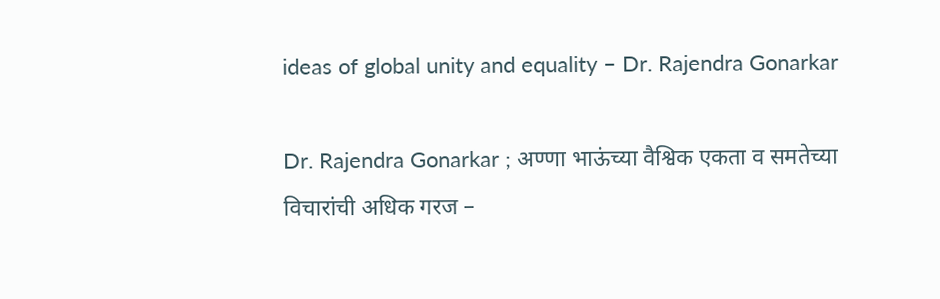ideas of global unity and equality – Dr. Rajendra Gonarkar

Dr. Rajendra Gonarkar ; अण्णा भाऊंच्या वैश्विक एकता व समतेच्या विचारांची अधिक गरज –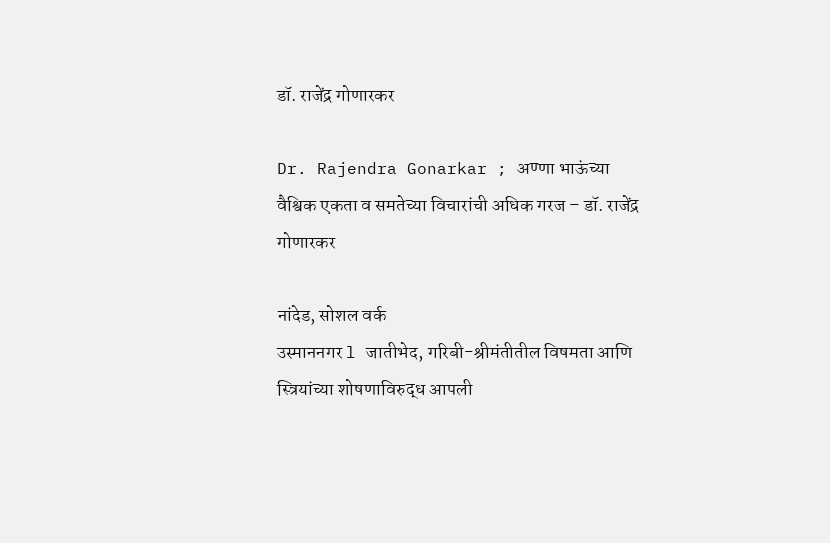डॉ. राजेंद्र गोणारकर

Dr. Rajendra Gonarkar ; अण्णा भाऊंच्या वैश्विक एकता व समतेच्या विचारांची अधिक गरज – डॉ. राजेंद्र गोणारकर

नांदेड, सोशल वर्क
उस्माननगर l जातीभेद, गरिबी-श्रीमंतीतील विषमता आणि स्त्रियांच्या शोषणाविरुद्ध आपली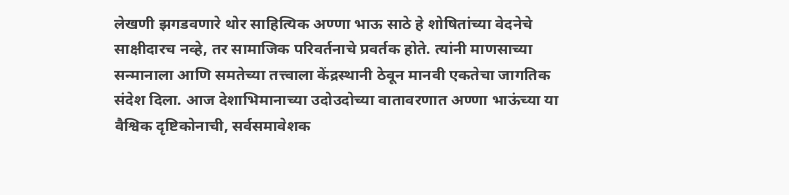लेखणी झगडवणारे थोर साहित्यिक अण्णा भाऊ साठे हे शोषितांच्या वेदनेचे साक्षीदारच नव्हे, तर सामाजिक परिवर्तनाचे प्रवर्तक होते. त्यांनी माणसाच्या सन्मानाला आणि समतेच्या तत्त्वाला केंद्रस्थानी ठेवून मानवी एकतेचा जागतिक संदेश दिला. आज देशाभिमानाच्या उदोउदोच्या वातावरणात अण्णा भाऊंच्या या वैश्विक दृष्टिकोनाची, सर्वसमावेशक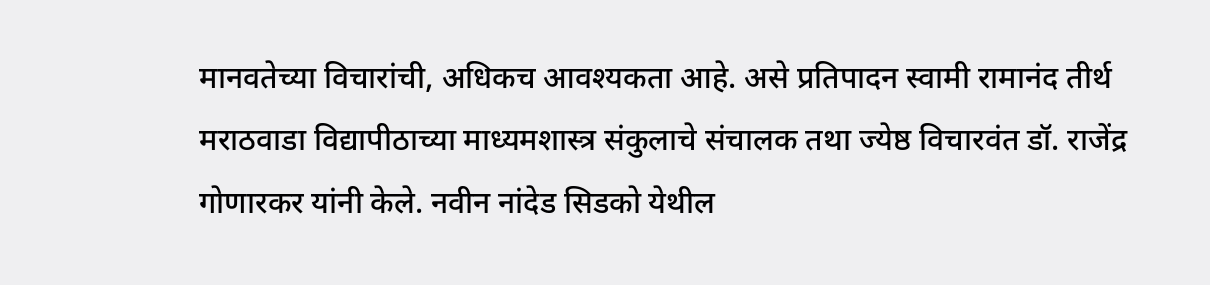मानवतेच्या विचारांची, अधिकच आवश्यकता आहे. असे प्रतिपादन स्वामी रामानंद तीर्थ मराठवाडा विद्यापीठाच्या माध्यमशास्त्र संकुलाचे संचालक तथा ज्येष्ठ विचारवंत डॉ. राजेंद्र गोणारकर यांनी केले. नवीन नांदेड सिडको येथील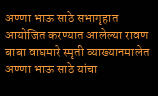अण्णा भाऊ साठे सभागृहात आयोजित करण्यात आलेल्या रावण बाबा वाघमारे स्मृती व्याख्यानमालेत अण्णा भाऊ साठे यांचा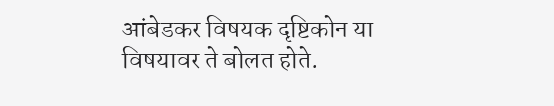आंबेडकर विषयक दृष्टिकोन या विषयावर ते बोलत होते.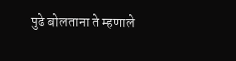पुढे बोलताना ते म्हणाले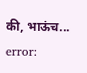की, भाऊंच...
error: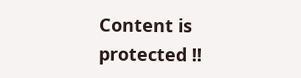Content is protected !!